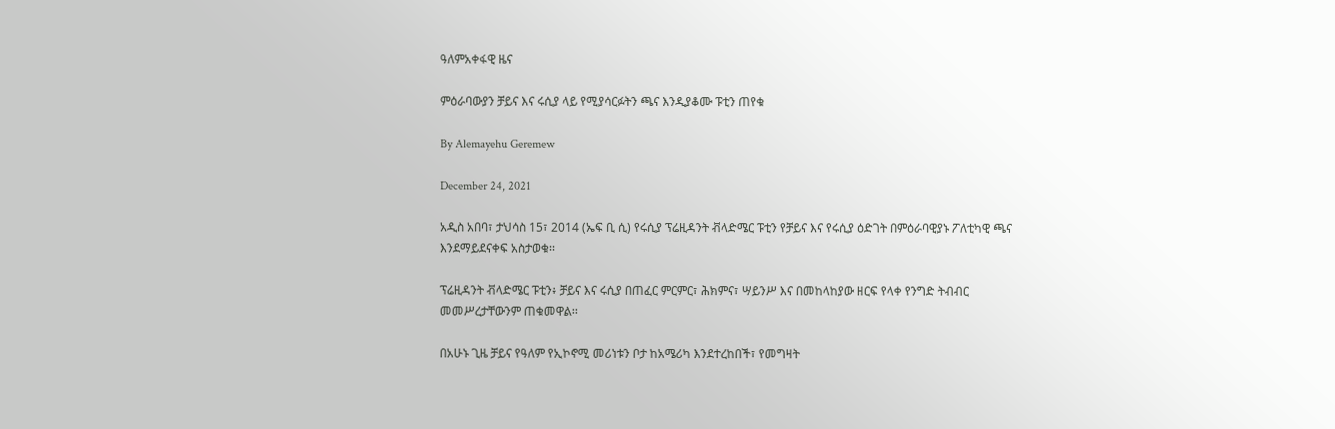ዓለምአቀፋዊ ዜና

ምዕራባውያን ቻይና እና ሩሲያ ላይ የሚያሳርፉትን ጫና እንዲያቆሙ ፑቲን ጠየቁ

By Alemayehu Geremew

December 24, 2021

አዲስ አበባ፣ ታህሳስ 15፣ 2014 (ኤፍ ቢ ሲ) የሩሲያ ፕሬዚዳንት ቭላድሜር ፑቲን የቻይና እና የሩሲያ ዕድገት በምዕራባዊያኑ ፖለቲካዊ ጫና እንደማይደናቀፍ አስታወቁ፡፡

ፕሬዚዳንት ቭላድሜር ፑቲን፥ ቻይና እና ሩሲያ በጠፈር ምርምር፣ ሕክምና፣ ሣይንሥ እና በመከላከያው ዘርፍ የላቀ የንግድ ትብብር መመሥረታቸውንም ጠቁመዋል፡፡

በአሁኑ ጊዜ ቻይና የዓለም የኢኮኖሚ መሪነቱን ቦታ ከአሜሪካ እንደተረከበች፣ የመግዛት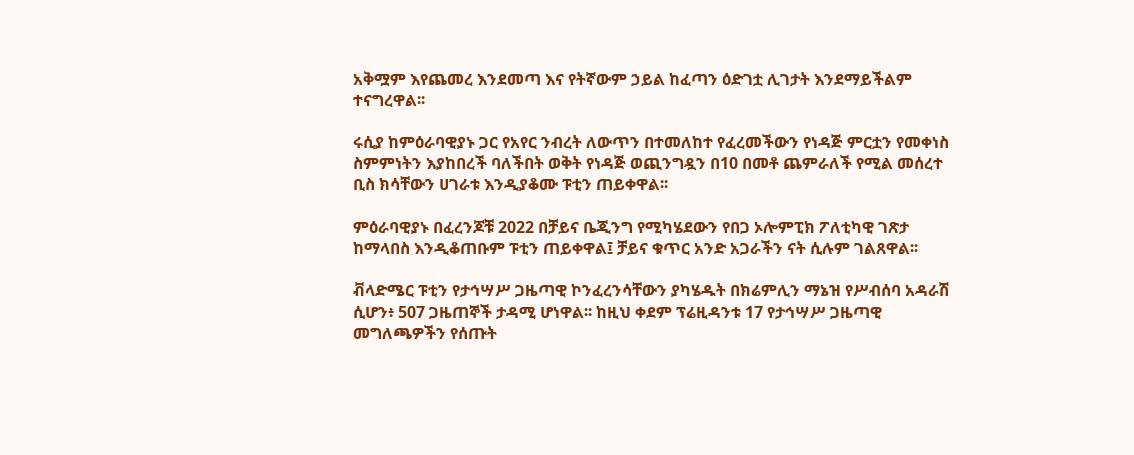አቅሟም እየጨመረ እንደመጣ እና የትኛውም ኃይል ከፈጣን ዕድገቷ ሊገታት እንደማይችልም ተናግረዋል፡፡

ሩሲያ ከምዕራባዊያኑ ጋር የአየር ንብረት ለውጥን በተመለከተ የፈረመችውን የነዳጅ ምርቷን የመቀነስ ስምምነትን እያከበረች ባለችበት ወቅት የነዳጅ ወጪንግዷን በ10 በመቶ ጨምራለች የሚል መሰረተ ቢስ ክሳቸውን ሀገራቱ እንዲያቆሙ ፑቲን ጠይቀዋል፡፡

ምዕራባዊያኑ በፈረንጆቹ 2022 በቻይና ቤጂንግ የሚካሄደውን የበጋ ኦሎምፒክ ፖለቲካዊ ገጽታ ከማላበስ እንዲቆጠቡም ፑቲን ጠይቀዋል፤ ቻይና ቁጥር አንድ አጋራችን ናት ሲሉም ገልጸዋል፡፡

ቭላድሜር ፑቲን የታኅሣሥ ጋዜጣዊ ኮንፈረንሳቸውን ያካሄዱት በክሬምሊን ማኔዝ የሥብሰባ አዳራሽ ሲሆን፥ 507 ጋዜጠኞች ታዳሚ ሆነዋል፡፡ ከዚህ ቀደም ፕሬዚዳንቱ 17 የታኅሣሥ ጋዜጣዊ መግለጫዎችን የሰጡት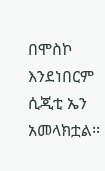በሞስኮ እንደነበርም ሲጂቲ ኤን አመላክቷል፡፡